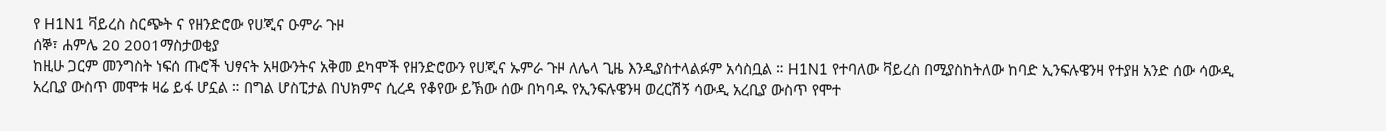የ H1N1 ቫይረስ ስርጭት ና የዘንድሮው የሀጂና ዑምራ ጉዞ
ሰኞ፣ ሐምሌ 20 2001ማስታወቂያ
ከዚሁ ጋርም መንግስት ነፍሰ ጡሮች ህፃናት አዛውንትና አቅመ ደካሞች የዘንድሮውን የሀጂና ኡምራ ጉዞ ለሌላ ጊዜ እንዲያስተላልፉም አሳስቧል ። H1N1 የተባለው ቫይረስ በሚያስከትለው ከባድ ኢንፍሉዌንዛ የተያዘ አንድ ሰው ሳውዲ አረቢያ ውስጥ መሞቱ ዛሬ ይፋ ሆኗል ። በግል ሆስፒታል በህክምና ሲረዳ የቆየው ይኽው ሰው በካባዱ የኢንፍሉዌንዛ ወረርሽኝ ሳውዲ አረቢያ ውስጥ የሞተ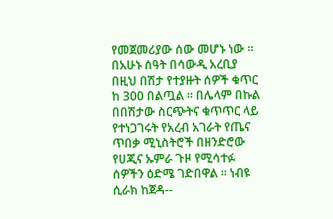የመጀመሪያው ሰው መሆኑ ነው ። በአሁኑ ሰዓት በሳውዲ አረቢያ በዚህ በሽታ የተያዙት ሰዎች ቁጥር ከ 300 በልጧል ። በሌላም በኩል በበሽታው ስርጭትና ቁጥጥር ላይ የተነጋገሩት የአረብ አገራት የጤና ጥበቃ ሚኒስትሮች በዘንድሮው የሀጂና ኡምራ ጉዞ የሚሳተፉ ሰዎችን ዕድሜ ገድበዋል ። ነብዩ ሲራክ ከጀዳ--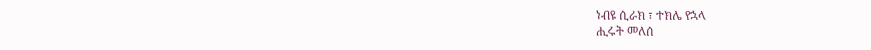ነብዩ ሲራክ ፣ ተክሌ የኋላ
ሒሩት መለሰ